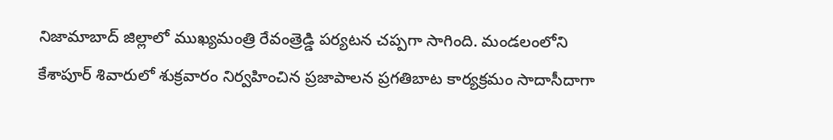నిజామాబాద్ జిల్లాలో ముఖ్యమంత్రి రేవంత్రెడ్డి పర్యటన చప్పగా సాగింది. మండలంలోని కేశాపూర్ శివారులో శుక్రవారం నిర్వహించిన ప్రజాపాలన ప్రగతిబాట కార్యక్రమం సాదాసీదాగా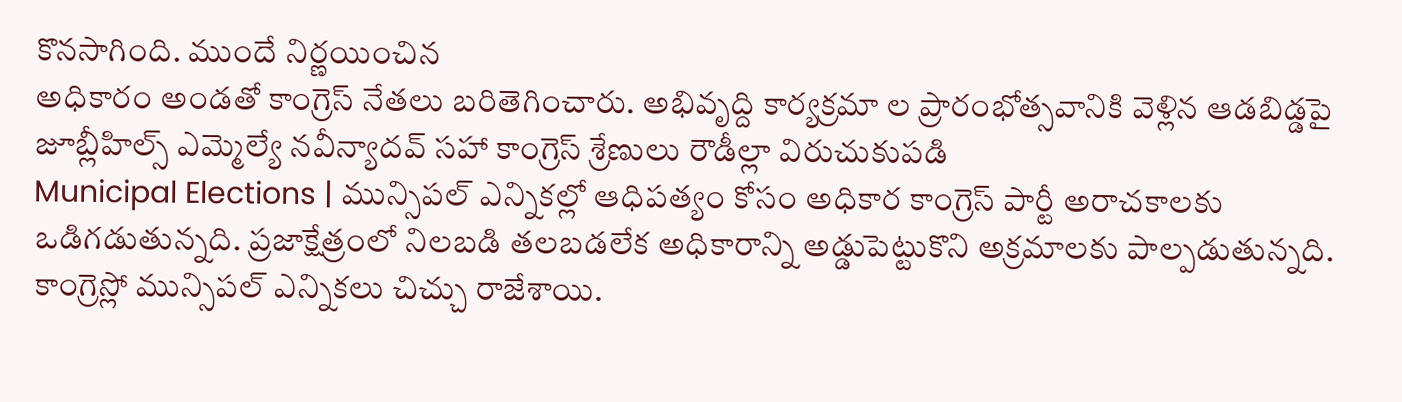కొనసాగింది. ముందే నిర్ణయించిన
అధికారం అండతో కాంగ్రెస్ నేతలు బరితెగించారు. అభివృద్ది కార్యక్రమా ల ప్రారంభోత్సవానికి వెళ్లిన ఆడబిడ్డపై జూబ్లీహిల్స్ ఎమ్మెల్యే నవీన్యాదవ్ సహా కాంగ్రెస్ శ్రేణులు రౌడీల్లా విరుచుకుపడి
Municipal Elections | మున్సిపల్ ఎన్నికల్లో ఆధిపత్యం కోసం అధికార కాంగ్రెస్ పార్టీ అరాచకాలకు ఒడిగడుతున్నది. ప్రజాక్షేత్రంలో నిలబడి తలబడలేక అధికారాన్ని అడ్డుపెట్టుకొని అక్రమాలకు పాల్పడుతున్నది.
కాంగ్రెస్లో మున్సిపల్ ఎన్నికలు చిచ్చు రాజేశాయి.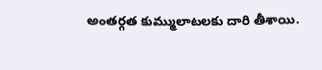అంతర్గత కుమ్ములాటలకు దారి తీశాయి.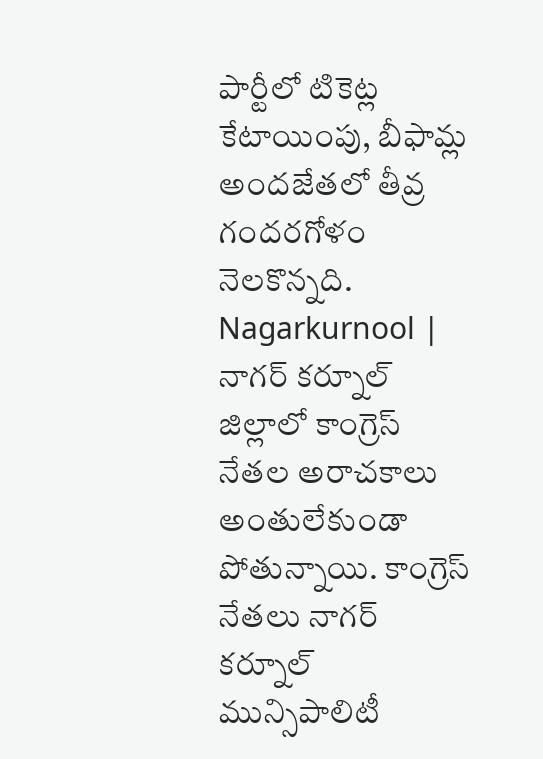పార్టీలో టికెట్ల కేటాయింపు, బీఫామ్ల అందజేతలో తీవ్ర గందరగోళం నెలకొన్నది.
Nagarkurnool | నాగర్ కర్నూల్ జిల్లాలో కాంగ్రెస్ నేతల అరాచకాలు అంతులేకుండా పోతున్నాయి. కాంగ్రెస్ నేతలు నాగర్ కర్నూల్ మున్సిపాలిటీ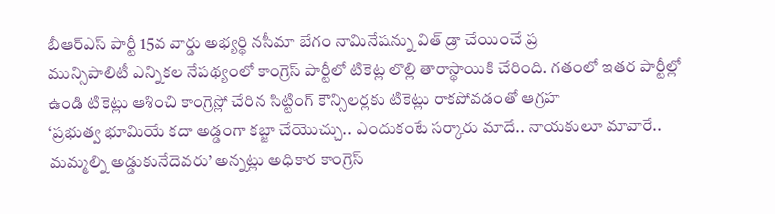బీఆర్ఎస్ పార్టీ 15వ వార్డు అభ్యర్థి నసీమా బేగం నామినేషన్ను విత్ డ్రా చేయించే ప్ర
మున్సిపాలిటీ ఎన్నికల నేపథ్యంలో కాంగ్రెస్ పార్టీలో టికెట్ల లొల్లి తారాస్థాయికి చేరింది. గతంలో ఇతర పార్టీల్లో ఉండి టికెట్లు ఆశించి కాంగ్రెస్లో చేరిన సిట్టింగ్ కౌన్సిలర్లకు టికెట్లు రాకపోవడంతో ఆగ్రహ
‘ప్రభుత్వ భూమియే కదా అడ్డంగా కబ్జా చేయొచ్చు.. ఎందుకంటే సర్కారు మాదే.. నాయకులూ మావారే.. మమ్మల్ని అడ్డుకునేదెవరు’ అన్నట్లు అధికార కాంగ్రెస్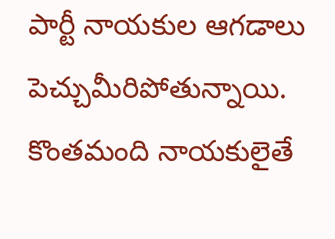పార్టీ నాయకుల ఆగడాలు పెచ్చుమీరిపోతున్నాయి. కొంతమంది నాయకులైతే